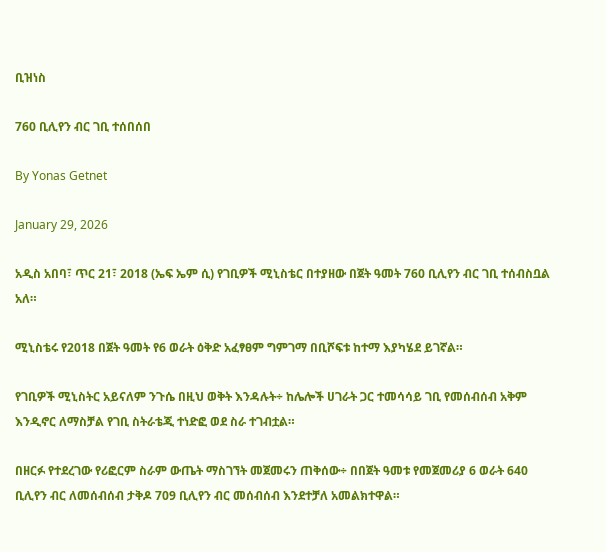ቢዝነስ

760 ቢሊየን ብር ገቢ ተሰበሰበ

By Yonas Getnet

January 29, 2026

አዲስ አበባ፣ ጥር 21፣ 2018 (ኤፍ ኤም ሲ) የገቢዎች ሚኒስቴር በተያዘው በጀት ዓመት 760 ቢሊየን ብር ገቢ ተሰብስቧል አለ።

ሚኒስቴሩ የ2018 በጀት ዓመት የ6 ወራት ዕቅድ አፈፃፀም ግምገማ በቢሾፍቱ ከተማ እያካሄደ ይገኛል።

የገቢዎች ሚኒስትር አይናለም ንጉሴ በዚህ ወቅት እንዳሉት÷ ከሌሎች ሀገራት ጋር ተመሳሳይ ገቢ የመሰብሰብ አቅም እንዲኖር ለማስቻል የገቢ ስትራቴጂ ተነድፎ ወደ ስራ ተገብቷል።

በዘርፉ የተደረገው የሪፎርም ስራም ውጤት ማስገኘት መጀመሩን ጠቅሰው÷ በበጀት ዓመቱ የመጀመሪያ 6 ወራት 640 ቢሊየን ብር ለመሰብሰብ ታቅዶ 709 ቢሊየን ብር መሰብሰብ እንደተቻለ አመልክተዋል።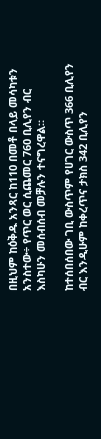በዚህም ከዕቅዱ አንጻር ከ110 በመቶ በላይ መሳካቱን አንስተው÷ የጥር ወር ሲጨመር 760 ቢሊየን ብር እስካሁን መሰብሰብ መቻሉን ተናግረዋል።

ከተሰበሰበው ገቢ ውስጥም የሀገር ውስጥ 366 ቢሊየን ብር እንዲሁም ከቀረጥና ታክስ 342 ቢሊየን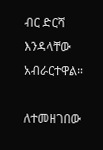ብር ድርሻ እንዳላቸው አብራርተዋል።

ለተመዘገበው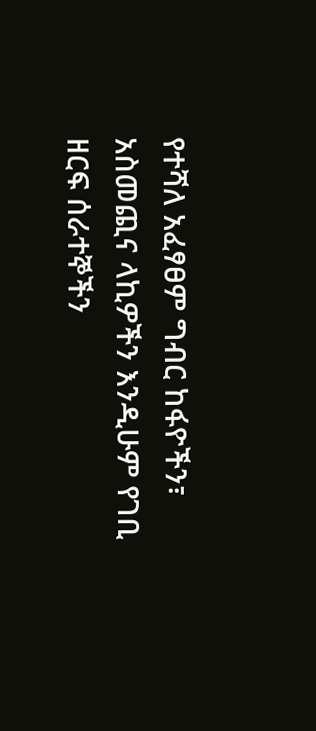የተሻለ አፈፃፀም ግብር ከፋዮችን፣ አስመጪና ላኪዎችን እንዲሁም የገቢ ዘርፍ ሰራተኞችን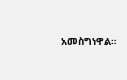አመስግነዋል።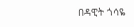በዳዊት ጎሳዬ